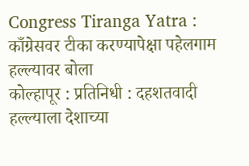Congress Tiranga Yatra : काँग्रेसवर टीका करण्यापेक्षा पहेलगाम हल्ल्यावर बोला
कोल्हापूर : प्रतिनिधी : दहशतवादी हल्ल्याला देशाच्या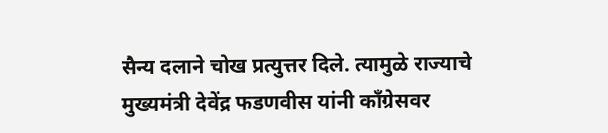सैन्य दलाने चोख प्रत्युत्तर दिले. त्यामुळे राज्याचे मुख्यमंत्री देवेंद्र फडणवीस यांनी काँग्रेसवर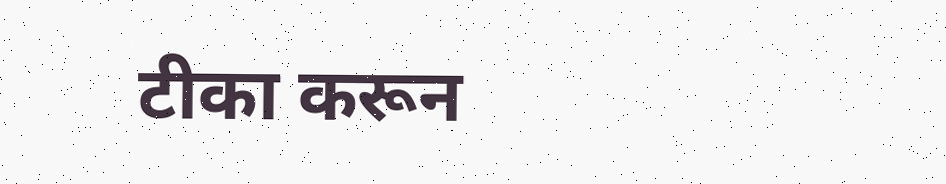टीका करून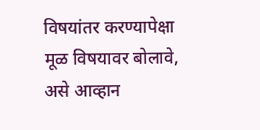विषयांतर करण्यापेक्षा मूळ विषयावर बोलावे, असे आव्हान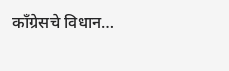काँग्रेसचे विधान…